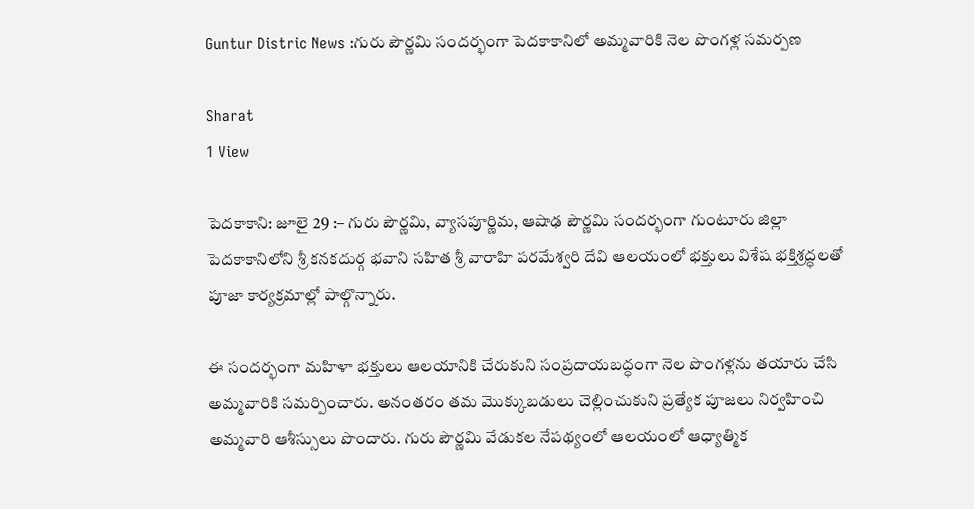Guntur Distric News :గురు పౌర్ణమి సందర్భంగా పెదకాకానిలో అమ్మవారికి నెల పొంగళ్ల సమర్పణ

Sharat
1 View

పెదకాకాని: జూలై 29 :– గురు పౌర్ణమి, వ్యాసపూర్ణిమ, ఆషాఢ పౌర్ణమి సందర్భంగా గుంటూరు జిల్లా పెదకాకానిలోని శ్రీ కనకదుర్గ భవాని సహిత శ్రీ వారాహి పరమేశ్వరి దేవి ఆలయంలో భక్తులు విశేష భక్తిశ్రద్ధలతో పూజా కార్యక్రమాల్లో పాల్గొన్నారు.

ఈ సందర్భంగా మహిళా భక్తులు ఆలయానికి చేరుకుని సంప్రదాయబద్ధంగా నెల పొంగళ్లను తయారు చేసి అమ్మవారికి సమర్పించారు. అనంతరం తమ మొక్కుబడులు చెల్లించుకుని ప్రత్యేక పూజలు నిర్వహించి అమ్మవారి ఆశీస్సులు పొందారు. గురు పౌర్ణమి వేడుకల నేపథ్యంలో ఆలయంలో ఆధ్యాత్మిక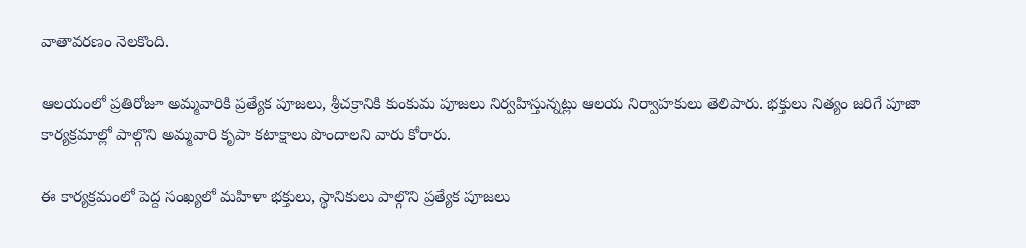వాతావరణం నెలకొంది.

ఆలయంలో ప్రతిరోజూ అమ్మవారికి ప్రత్యేక పూజలు, శ్రీచక్రానికి కుంకుమ పూజలు నిర్వహిస్తున్నట్లు ఆలయ నిర్వాహకులు తెలిపారు. భక్తులు నిత్యం జరిగే పూజా కార్యక్రమాల్లో పాల్గొని అమ్మవారి కృపా కటాక్షాలు పొందాలని వారు కోరారు.

ఈ కార్యక్రమంలో పెద్ద సంఖ్యలో మహిళా భక్తులు, స్థానికులు పాల్గొని ప్రత్యేక పూజలు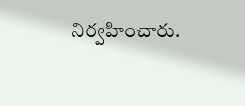నిర్వహించారు.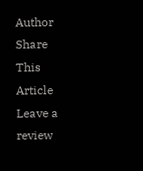Author
Share This Article
Leave a review